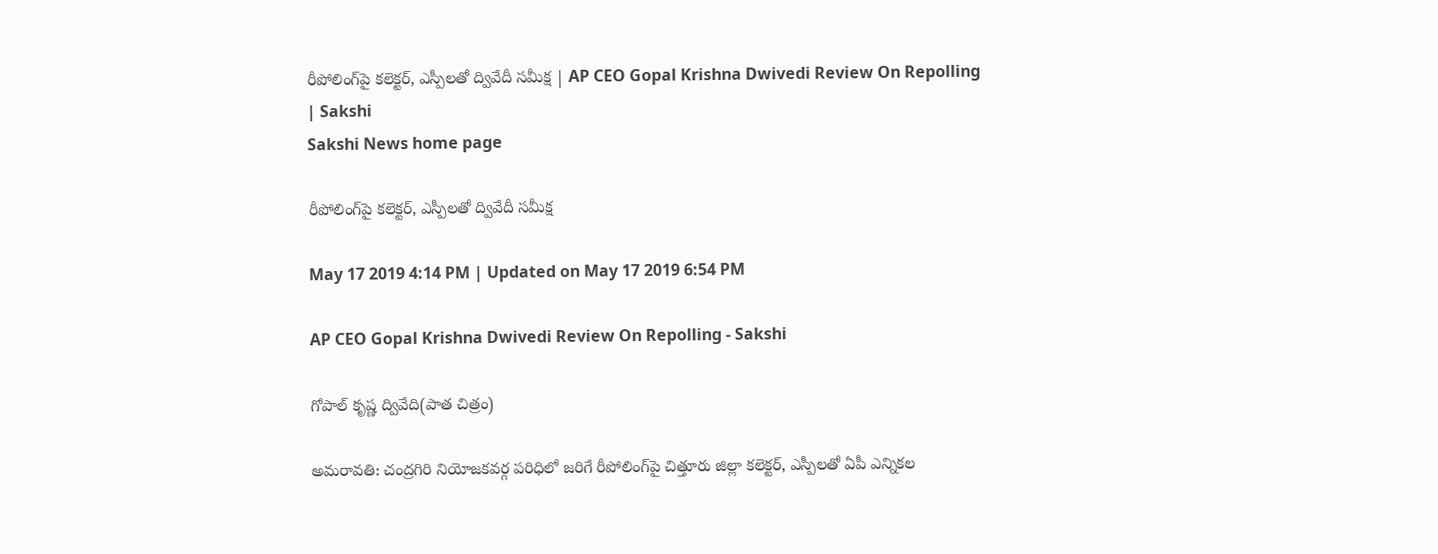రీపోలింగ్‌పై కలెక్టర్‌, ఎస్పీలతో ద్వివేదీ సమీక్ష | AP CEO Gopal Krishna Dwivedi Review On Repolling | Sakshi
Sakshi News home page

రీపోలింగ్‌పై కలెక్టర్‌, ఎస్పీలతో ద్వివేదీ సమీక్ష

May 17 2019 4:14 PM | Updated on May 17 2019 6:54 PM

AP CEO Gopal Krishna Dwivedi Review On Repolling - Sakshi

గోపాల్‌ కృష్ణ ద్వివేది(పాత చిత్రం)

అమరావతి: చంద్రగిరి నియోజకవర్గ పరిధిలో జరిగే రీపోలింగ్‌పై చిత్తూరు జిల్లా కలెక్టర్‌, ఎస్పీలతో ఏపీ ఎన్నికల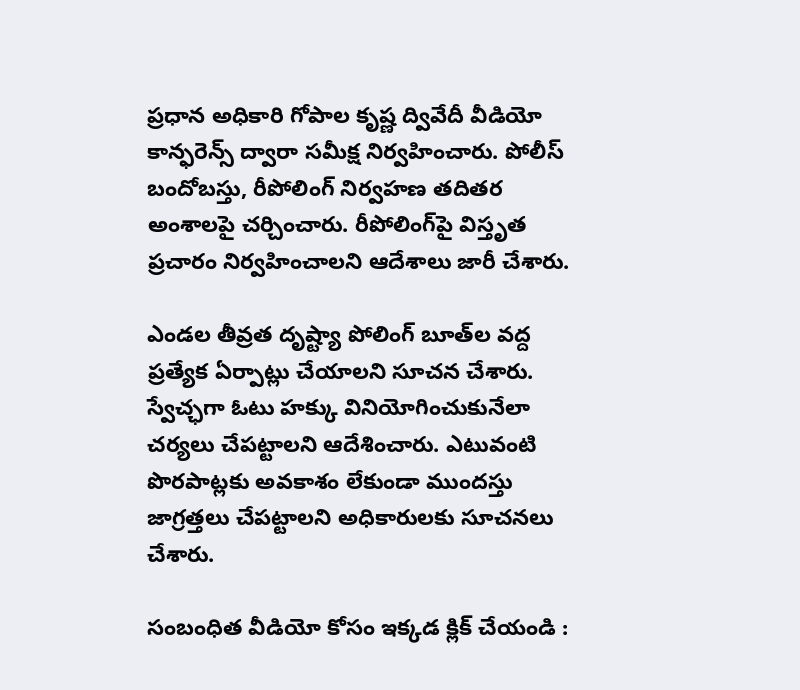ప్రధాన అధికారి గోపాల కృష్ణ ద్వివేదీ వీడియో కాన్ఫరెన్స్‌ ద్వారా సమీక్ష నిర్వహించారు. పోలీస్‌ బందోబస్తు, రీపోలింగ్‌ నిర్వహణ తదితర అంశాలపై చర్చించారు. రీపోలింగ్‌పై విస్తృత ప్రచారం నిర్వహించాలని ఆదేశాలు జారీ చేశారు.

ఎండల తీవ్రత దృష్ట్యా పోలింగ్‌ బూత్‌ల వద్ద ప్రత్యేక ఏర్పాట్లు చేయాలని సూచన చేశారు. స్వేచ్ఛగా ఓటు హక్కు వినియోగించుకునేలా చర్యలు చేపట్టాలని ఆదేశించారు. ఎటువంటి పొరపాట్లకు అవకాశం లేకుండా ముందస్తు జాగ్రత్తలు చేపట్టాలని అధికారులకు సూచనలు చేశారు.

సంబంధిత వీడియో కోసం ఇక్కడ క్లిక్ చేయండి :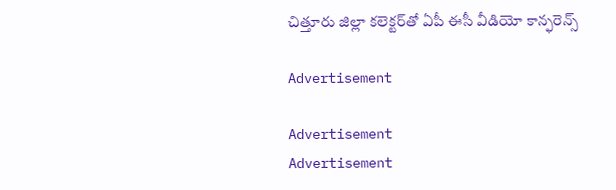చిత్తూరు జిల్లా కలెక్టర్‌‌తో ఏపీ ఈసీ వీడియో కాన్ఫరెన్స్‌

Advertisement

Advertisement
Advertisement